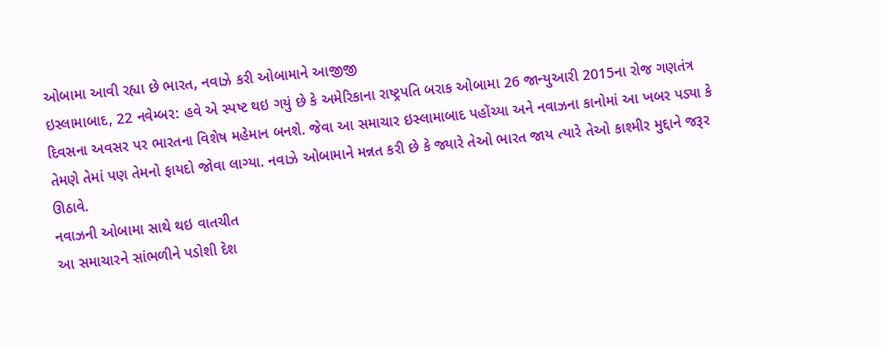ઓબામા આવી રહ્યા છે ભારત, નવાઝે કરી ઓબામાને આજીજી
ઇસ્લામાબાદ, 22 નવેમ્બર: હવે એ સ્પષ્ટ થઇ ગયું છે કે અમેરિકાના રાષ્ટ્રપતિ બરાક ઓબામા 26 જાન્યુઆરી 2015ના રોજ ગણતંત્ર દિવસના અવસર પર ભારતના વિશેષ મહેમાન બનશે. જેવા આ સમાચાર ઇસ્લામાબાદ પહોંચ્યા અને નવાઝના કાનોમાં આ ખબર પડ્યા કે તેમણે તેમાં પણ તેમનો ફાયદો જોવા લાગ્યા. નવાઝે ઓબામાને મન્નત કરી છે કે જ્યારે તેઓ ભારત જાય ત્યારે તેઓ કાશ્મીર મુદ્દાને જરૂર ઊઠાવે.
નવાઝની ઓબામા સાથે થઇ વાતચીત
આ સમાચારને સાંભળીને પડોશી દેશ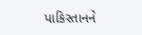પાકિસ્તાનને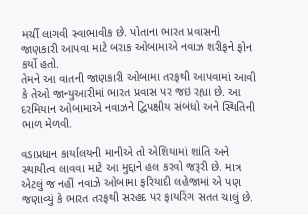મર્ચી લાગવી સ્વાભાવીક છે. પોતાના ભારત પ્રવાસની જાણકારી આપવા માટે બરાક ઓબામાએ નવાઝ શરીફને ફોન કર્યો હતો.
તેમને આ વાતની જાણકારી ઓબામા તરફથી આપવામાં આવી કે તેઓ જાન્યુઆરીમાં ભારત પ્રવાસ પર જઇ રહ્યા છે. આ દરમિયાન ઓબામાએ નવાઝને દ્વિપક્ષીય સંબંધો અને સ્થિતિની ભાળ મેળવી.

વડાપ્રધાન કાર્યાલયની માનીએ તો એશિયામાં શાંતિ અને સ્થાયીત્વ લાવવા માટે આ મુદ્દાને હલ કરવો જરૂરી છે. માત્ર એટલું જ નહીં નવાઝે ઓબામા ફરિયાદી લહેજામાં એ પણ જણાવ્યું કે ભારત તરફથી સરહદ પર ફાયરિંગ સતત ચાલું છે.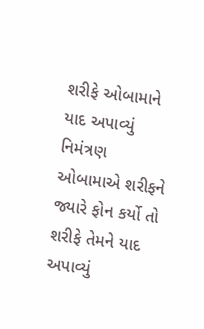શરીફે ઓબામાને યાદ અપાવ્યું નિમંત્રણ
ઓબામાએ શરીફને જ્યારે ફોન કર્યો તો શરીફે તેમને યાદ અપાવ્યું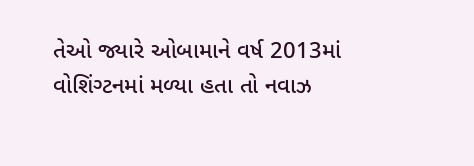તેઓ જ્યારે ઓબામાને વર્ષ 2013માં વોશિંગ્ટનમાં મળ્યા હતા તો નવાઝ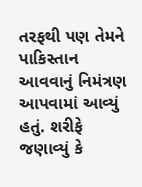તરફથી પણ તેમને પાકિસ્તાન આવવાનું નિમંત્રણ આપવામાં આવ્યું હતું. શરીફે જણાવ્યું કે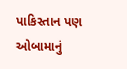પાકિસ્તાન પણ ઓબામાનું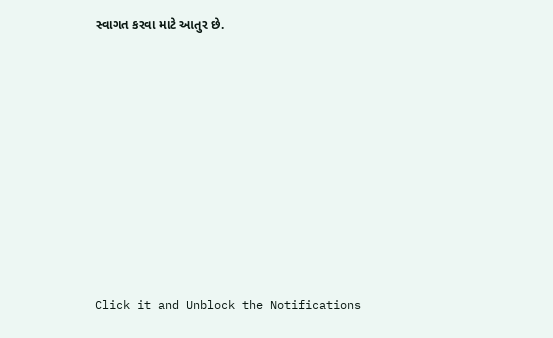સ્વાગત કરવા માટે આતુર છે.












Click it and Unblock the Notifications